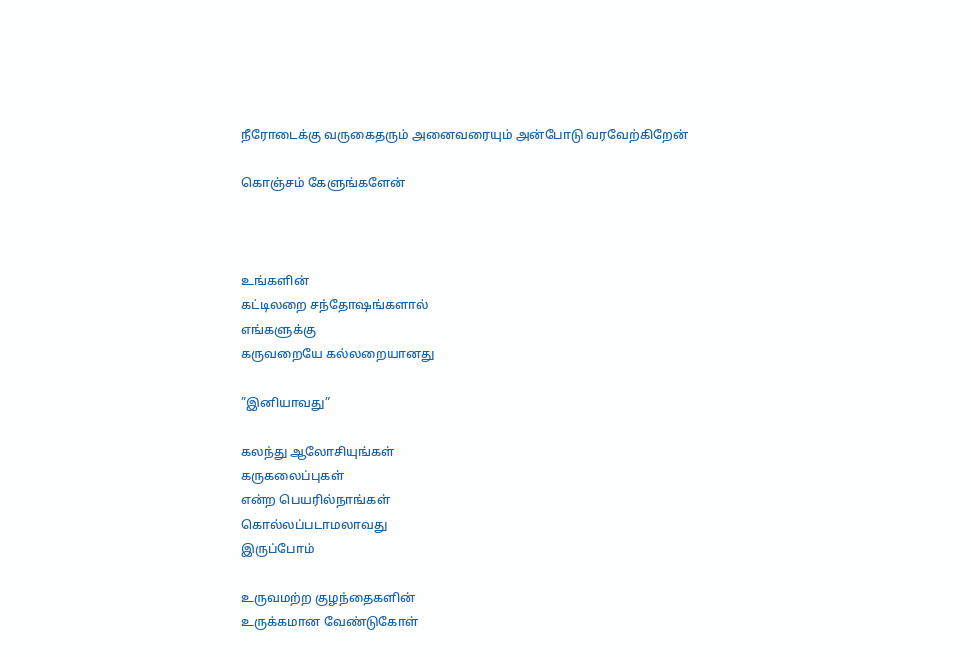நீரோடைக்கு வருகைதரும் அனைவரையும் அன்போடு வரவேற்கிறேன்

கொஞ்சம் கேளுங்களேன்



உங்களின்
கட்டிலறை சந்தோஷங்களால்
எங்களுக்கு
கருவறையே கல்லறையானது

”இனியாவது”

கலந்து ஆலோசியுங்கள்
கருகலைப்புகள்
என்ற பெயரில்நாங்கள்
கொல்லப்படாமலாவது
இருப்போம்

உருவமற்ற குழந்தைகளின்
உருக்கமான வேண்டுகோள்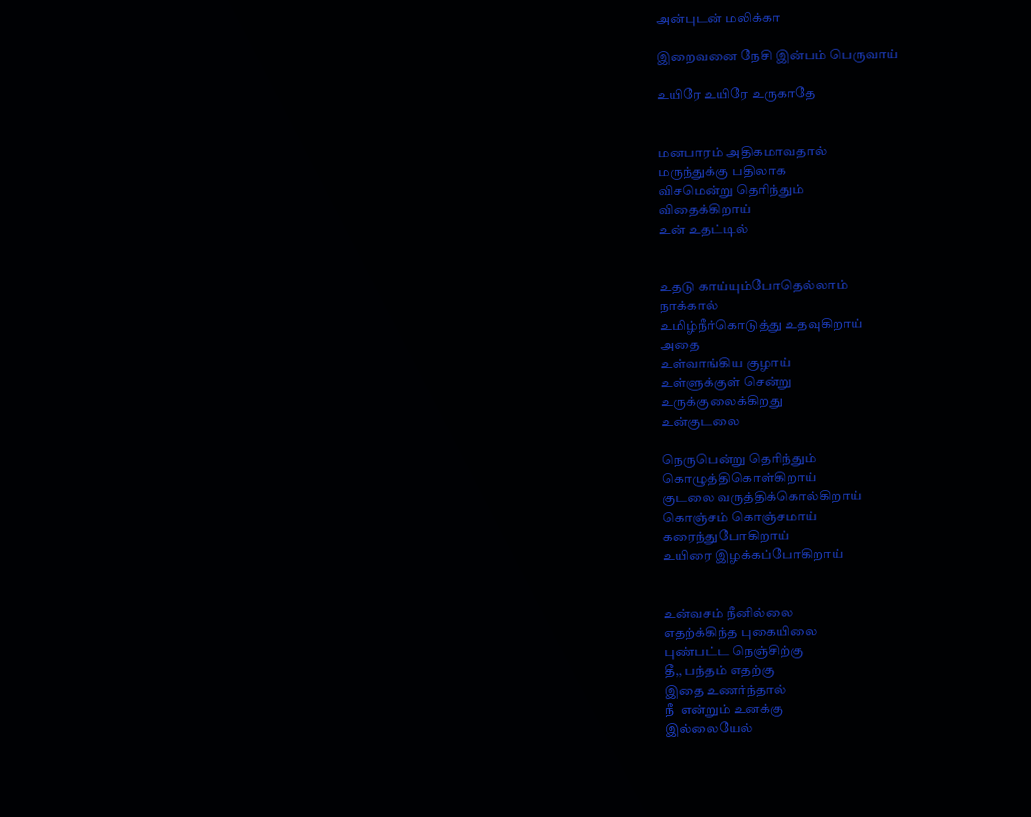அன்புடன் மலிக்கா

இறைவனை நேசி இன்பம் பெருவாய்

உயிரே உயிரே உருகாதே


மனபாரம் அதிகமாவதால்
மருந்துக்கு பதிலாக
விசமென்று தெரிந்தும்
விதைக்கிறாய்
உன் உதட்டில்


உதடு காய்யும்போதெல்லாம்
நாக்கால்
உமிழ்நீர்கொடுத்து உதவுகிறாய்
அதை
உள்வாங்கிய குழாய்
உள்ளுக்குள் சென்று
உருக்குலைக்கிறது
உன்குடலை

நெருபென்று தெரிந்தும்
கொழுத்திகொள்கிறாய்
குடலை வருத்திக்கொல்கிறாய்
கொஞ்சம் கொஞ்சமாய்
கரைந்துபோகிறாய்
உயிரை இழக்கப்போகிறாய்


உன்வசம் நீனில்லை
எதற்க்கிந்த புகையிலை
புண்பட்ட நெஞ்சிற்கு
தீ,, பந்தம் எதற்கு
இதை உணர்ந்தால்
நீ  என்றும் உனக்கு
இல்லையேல்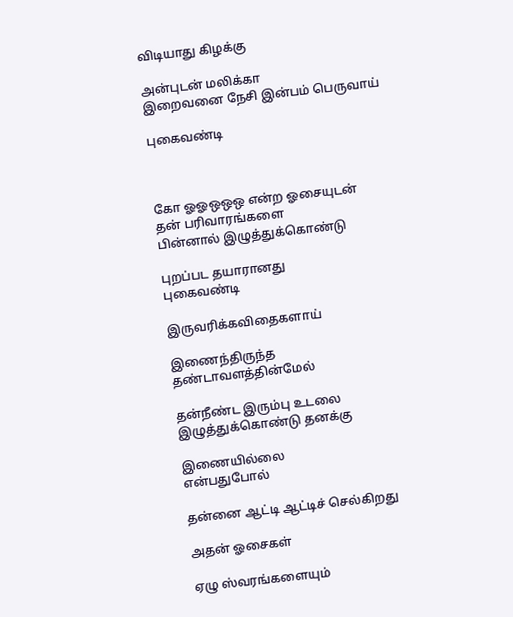விடியாது கிழக்கு

அன்புடன் மலிக்கா
இறைவனை நேசி இன்பம் பெருவாய்

புகைவண்டி



கோ ஓஓஒஒஒ என்ற ஓசையுடன்
தன் பரிவாரங்களை
பின்னால் இழுத்துக்கொண்டு

புறப்பட தயாரானது
புகைவண்டி

இருவரிக்கவிதைகளாய்

இணைந்திருந்த
தண்டாவளத்தின்மேல்

தன்நீண்ட இரும்பு உடலை
இழுத்துக்கொண்டு தனக்கு

இணையில்லை
என்பதுபோல்

தன்னை ஆட்டி ஆட்டிச் செல்கிறது

அதன் ஓசைகள்

ஏழு ஸ்வரங்களையும்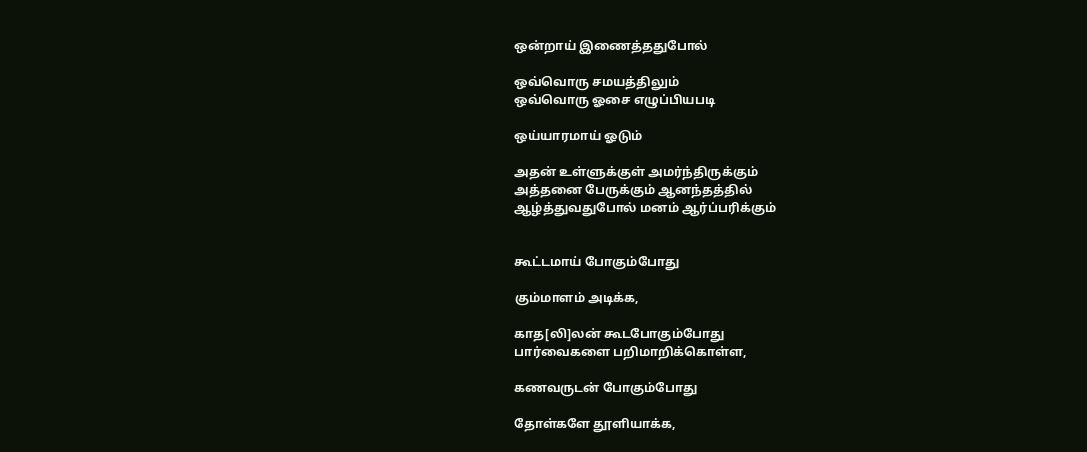ஒன்றாய் இணைத்ததுபோல்

ஒவ்வொரு சமயத்திலும்
ஒவ்வொரு ஓசை எழுப்பியபடி

ஒய்யாரமாய் ஓடும்

அதன் உள்ளுக்குள் அமர்ந்திருக்கும்
அத்தனை பேருக்கும் ஆனந்தத்தில்
ஆழ்த்துவதுபோல் மனம் ஆர்ப்பரிக்கும்


கூட்டமாய் போகும்போது

கும்மாளம் அடிக்க,

காத[லி]லன் கூடபோகும்போது
பார்வைகளை பறிமாறிக்கொள்ள,

கணவருடன் போகும்போது

தோள்களே தூளியாக்க,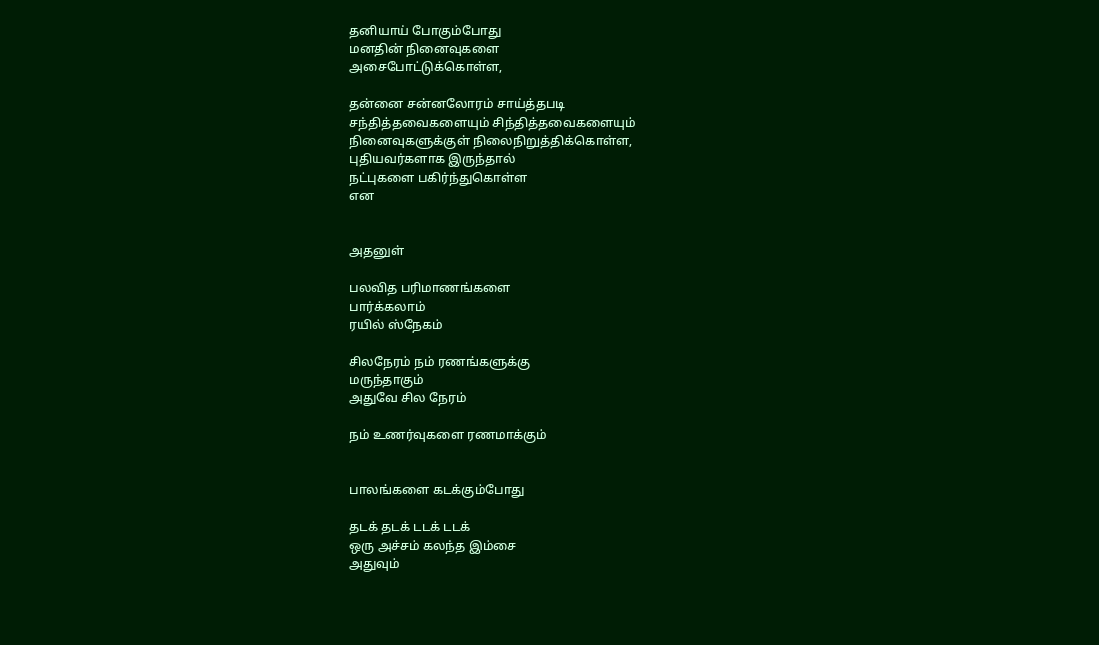தனியாய் போகும்போது
மனதின் நினைவுகளை
அசைபோட்டுக்கொள்ள,

தன்னை சன்னலோரம் சாய்த்தபடி
சந்தித்தவைகளையும் சிந்தித்தவைகளையும்
நினைவுகளுக்குள் நிலைநிறுத்திக்கொள்ள,
புதியவர்களாக இருந்தால்
நட்புகளை பகிர்ந்துகொள்ள
என


அதனுள்

பலவித பரிமாணங்களை
பார்க்கலாம்
ரயில் ஸ்நேகம்

சிலநேரம் நம் ரணங்களுக்கு
மருந்தாகும்
அதுவே சில நேரம்

நம் உணர்வுகளை ரணமாக்கும்


பாலங்களை கடக்கும்போது

தடக் தடக் டடக் டடக்
ஒரு அச்சம் கலந்த இம்சை
அதுவும்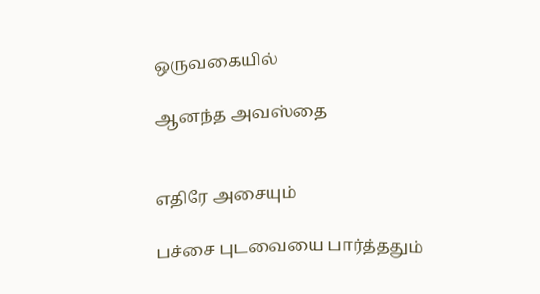ஒருவகையில்

ஆனந்த அவஸ்தை


எதிரே அசையும்

பச்சை புடவையை பார்த்ததும்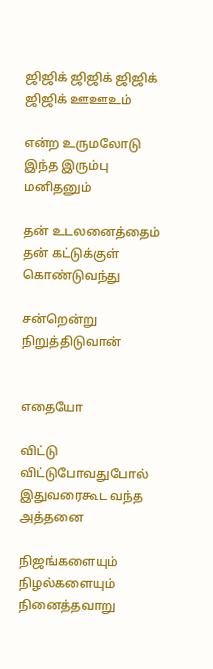ஜிஜிக் ஜிஜிக் ஜிஜிக் ஜிஜிக் ஊஊஉம்

என்ற உருமலோடு
இந்த இரும்பு மனிதனும்

தன் உடலனைத்தைம்
தன் கட்டுக்குள் கொண்டுவந்து

சன்றென்று நிறுத்திடுவான்


எதையோ

விட்டு விட்டுபோவதுபோல்
இதுவரைகூட வந்த
அத்தனை

நிஜங்களையும் நிழல்களையும்
நினைத்தவாறு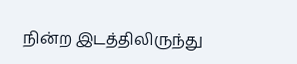நின்ற இடத்திலிருந்து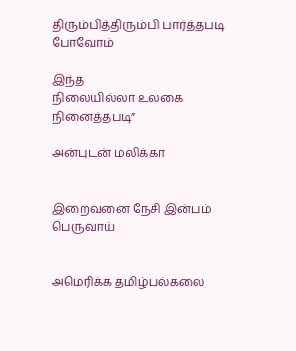திரும்பித்திரும்பி பார்த்தபடி போவோம்

இந்த
நிலையில்லா உலகை நினைத்தபடி”

அன்புடன் மலிக்கா


இறைவனை நேசி இன்பம் பெருவாய்


அமெரிக்க தமிழ்பல்கலை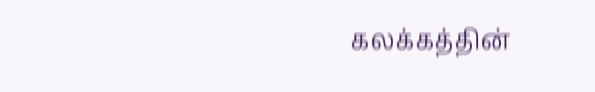கலக்கத்தின்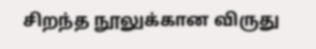சிறந்த நூலுக்கான விருது